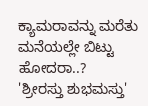ಕ್ಯಾಮರಾವನ್ನು ಮರೆತು ಮನೆಯಲ್ಲೇ ಬಿಟ್ಟು ಹೋದರಾ..?
'ಶ್ರೀರಸ್ತು ಶುಭಮಸ್ತು'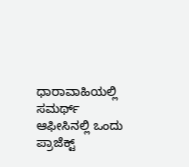ಧಾರಾವಾಹಿಯಲ್ಲಿ ಸಮರ್ಥ್ ಆಫೀಸಿನಲ್ಲಿ ಒಂದು ಪ್ರಾಜೆಕ್ಟ್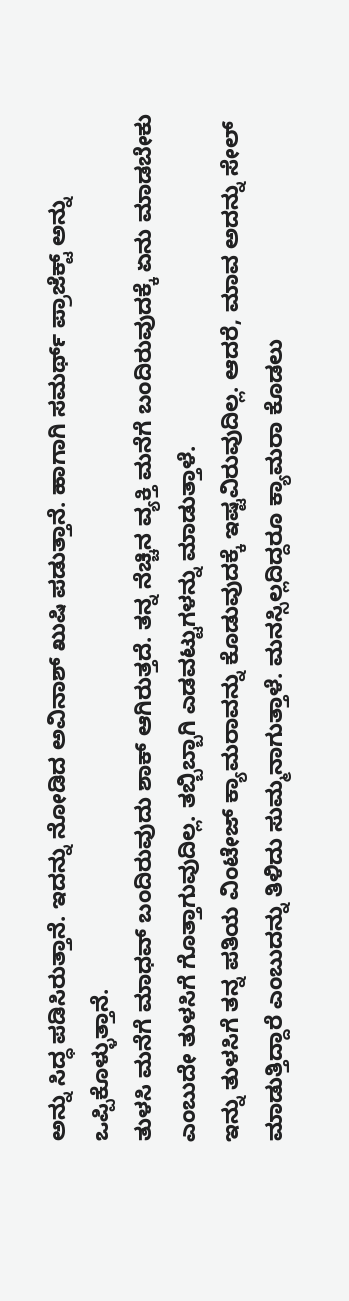ಅನ್ನು ಸಿದ್ಧ ಪಡಿಸಿರುತ್ತಾನೆ. ಇದನ್ನು ನೋಡಿದ ಅವಿನಾಶ್ ಖುಷಿ ಪಡುತ್ತಾನೆ. ಹಾಗಾಗಿ ಸಮರ್ಥ್ ಪ್ರಾಜೆಕ್ಟ್ ಅನ್ನು ಒಪ್ಪಿಕೊಳ್ಳುತ್ತಾನೆ.
ತುಳಸಿ ಮನೆಗೆ ಮಾಧವ್ ಬಂದಿರುವುದು ಶಾಕ್ ಆಗಿರುತ್ತದೆ. ತನ್ನ ನೆಚ್ಚಿನ ವ್ಯಕ್ತಿ ಮನೆಗೆ ಬಂದಿರುವುದಕ್ಕೆ ಏನು ಮಾಡಬೇಕು ಎಂಬುದೇ ತುಳಸಿಗೆ ಗೊತ್ತಾಗುವುದಿಲ್ಲ. ತಬ್ಬಿಬ್ಬಾಗಿ ಎಡವಟ್ಟುಗಳನ್ನು ಮಾಡುತ್ತಾಳೆ.
ಇನ್ನು ತುಳಸಿಗೆ ತನ್ನ ಪತಿಯ ವಿಂಟೇಜ್ ಕ್ಯಾಮರಾವನ್ನು ಕೊಡುವುದಕ್ಕೆ ಇಷ್ಟವಿರುವುದಿಲ್ಲ. ಆದರೆ, ಮಾವ ಅದನ್ನು ಸೇಲ್ ಮಾಡುತ್ತಿದ್ದಾರೆ ಎಂಬುದನ್ನು ತಿಳಿದು ಸುಮ್ಮನಾಗುತ್ತಾಳೆ. ಮನಸ್ಸಿಲ್ಲದಿದ್ದರೂ ಕ್ಯಾಮರಾ ಕೊಡಲು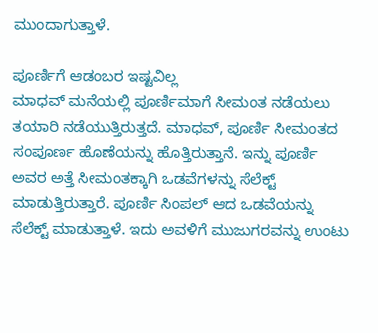ಮುಂದಾಗುತ್ತಾಳೆ.

ಪೂರ್ಣಿಗೆ ಆಡಂಬರ ಇಷ್ಟವಿಲ್ಲ
ಮಾಧವ್ ಮನೆಯಲ್ಲಿ ಪೂರ್ಣಿಮಾಗೆ ಸೀಮಂತ ನಡೆಯಲು ತಯಾರಿ ನಡೆಯುತ್ತಿರುತ್ತದೆ. ಮಾಧವ್, ಪೂರ್ಣಿ ಸೀಮಂತದ ಸಂಪೂರ್ಣ ಹೊಣೆಯನ್ನು ಹೊತ್ತಿರುತ್ತಾನೆ. ಇನ್ನು ಪೂರ್ಣಿ ಅವರ ಅತ್ತೆ ಸೀಮಂತಕ್ಕಾಗಿ ಒಡವೆಗಳನ್ನು ಸೆಲೆಕ್ಟ್ ಮಾಡುತ್ತಿರುತ್ತಾರೆ. ಪೂರ್ಣಿ ಸಿಂಪಲ್ ಆದ ಒಡವೆಯನ್ನು ಸೆಲೆಕ್ಟ್ ಮಾಡುತ್ತಾಳೆ. ಇದು ಅವಳಿಗೆ ಮುಜುಗರವನ್ನು ಉಂಟು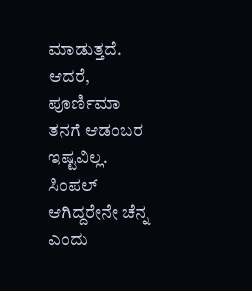ಮಾಡುತ್ತದೆ. ಆದರೆ, ಪೂರ್ಣಿಮಾ ತನಗೆ ಆಡಂಬರ ಇಷ್ಟವಿಲ್ಲ. ಸಿಂಪಲ್ ಆಗಿದ್ದರೇನೇ ಚೆನ್ನ ಎಂದು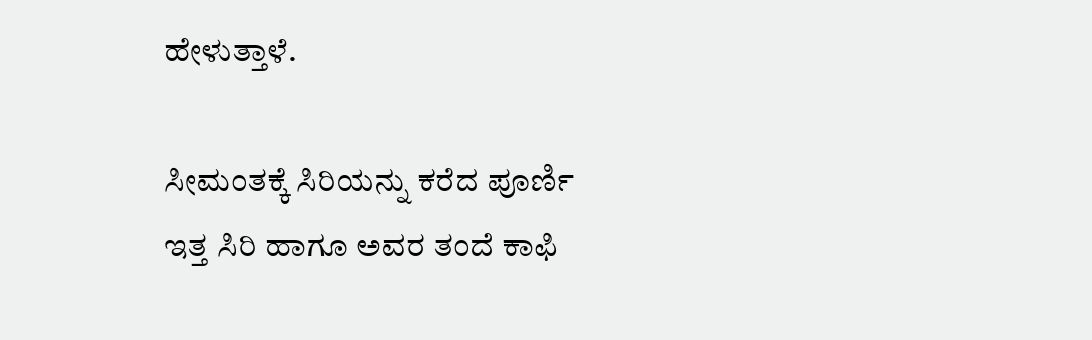ಹೇಳುತ್ತಾಳೆ.

ಸೀಮಂತಕ್ಕೆ ಸಿರಿಯನ್ನು ಕರೆದ ಪೂರ್ಣಿ
ಇತ್ತ ಸಿರಿ ಹಾಗೂ ಅವರ ತಂದೆ ಕಾಫಿ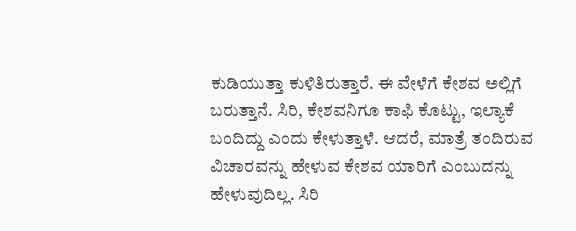ಕುಡಿಯುತ್ತಾ ಕುಳಿತಿರುತ್ತಾರೆ. ಈ ವೇಳೆಗೆ ಕೇಶವ ಅಲ್ಲಿಗೆ ಬರುತ್ತಾನೆ. ಸಿರಿ, ಕೇಶವನಿಗೂ ಕಾಫಿ ಕೊಟ್ಟು, ಇಲ್ಯಾಕೆ ಬಂದಿದ್ದು ಎಂದು ಕೇಳುತ್ತಾಳೆ. ಆದರೆ, ಮಾತ್ರೆ ತಂದಿರುವ ವಿಚಾರವನ್ನು ಹೇಳುವ ಕೇಶವ ಯಾರಿಗೆ ಎಂಬುದನ್ನು ಹೇಳುವುದಿಲ್ಲ. ಸಿರಿ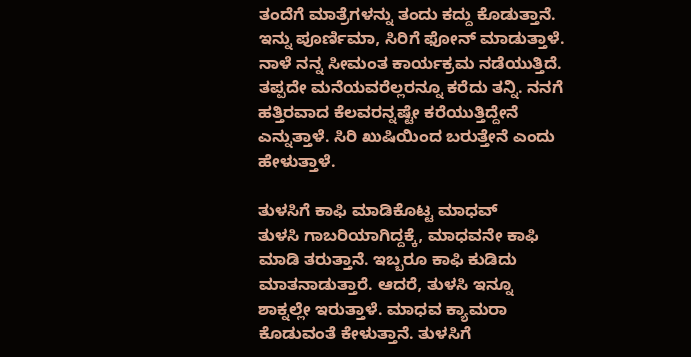ತಂದೆಗೆ ಮಾತ್ರೆಗಳನ್ನು ತಂದು ಕದ್ದು ಕೊಡುತ್ತಾನೆ. ಇನ್ನು ಪೂರ್ಣಿಮಾ, ಸಿರಿಗೆ ಫೋನ್ ಮಾಡುತ್ತಾಳೆ. ನಾಳೆ ನನ್ನ ಸೀಮಂತ ಕಾರ್ಯಕ್ರಮ ನಡೆಯುತ್ತಿದೆ. ತಪ್ಪದೇ ಮನೆಯವರೆಲ್ಲರನ್ನೂ ಕರೆದು ತನ್ನಿ. ನನಗೆ ಹತ್ತಿರವಾದ ಕೆಲವರನ್ನಷ್ಟೇ ಕರೆಯುತ್ತಿದ್ದೇನೆ ಎನ್ನುತ್ತಾಳೆ. ಸಿರಿ ಖುಷಿಯಿಂದ ಬರುತ್ತೇನೆ ಎಂದು ಹೇಳುತ್ತಾಳೆ.

ತುಳಸಿಗೆ ಕಾಫಿ ಮಾಡಿಕೊಟ್ಟ ಮಾಧವ್
ತುಳಸಿ ಗಾಬರಿಯಾಗಿದ್ದಕ್ಕೆ, ಮಾಧವನೇ ಕಾಫಿ ಮಾಡಿ ತರುತ್ತಾನೆ. ಇಬ್ಬರೂ ಕಾಫಿ ಕುಡಿದು ಮಾತನಾಡುತ್ತಾರೆ. ಆದರೆ, ತುಳಸಿ ಇನ್ನೂ ಶಾಕ್ನಲ್ಲೇ ಇರುತ್ತಾಳೆ. ಮಾಧವ ಕ್ಯಾಮರಾ ಕೊಡುವಂತೆ ಕೇಳುತ್ತಾನೆ. ತುಳಸಿಗೆ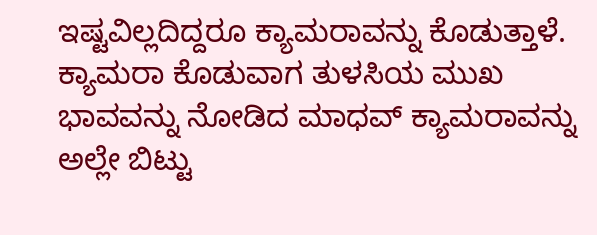ಇಷ್ಟವಿಲ್ಲದಿದ್ದರೂ ಕ್ಯಾಮರಾವನ್ನು ಕೊಡುತ್ತಾಳೆ. ಕ್ಯಾಮರಾ ಕೊಡುವಾಗ ತುಳಸಿಯ ಮುಖ ಭಾವವನ್ನು ನೋಡಿದ ಮಾಧವ್ ಕ್ಯಾಮರಾವನ್ನು ಅಲ್ಲೇ ಬಿಟ್ಟು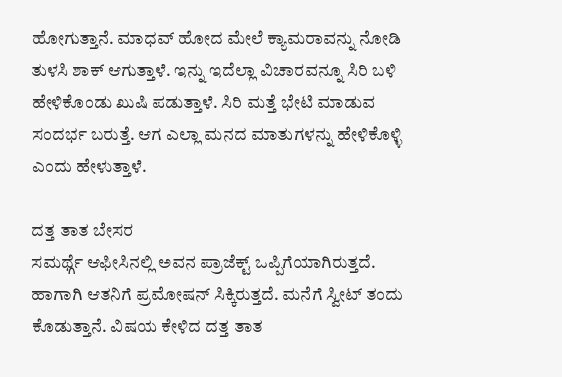ಹೋಗುತ್ತಾನೆ. ಮಾಧವ್ ಹೋದ ಮೇಲೆ ಕ್ಯಾಮರಾವನ್ನು ನೋಡಿ ತುಳಸಿ ಶಾಕ್ ಆಗುತ್ತಾಳೆ. ಇನ್ನು ಇದೆಲ್ಲಾ ವಿಚಾರವನ್ನೂ ಸಿರಿ ಬಳಿ ಹೇಳಿಕೊಂಡು ಖುಷಿ ಪಡುತ್ತಾಳೆ. ಸಿರಿ ಮತ್ತೆ ಭೇಟಿ ಮಾಡುವ ಸಂದರ್ಭ ಬರುತ್ತೆ. ಆಗ ಎಲ್ಲಾ ಮನದ ಮಾತುಗಳನ್ನು ಹೇಳಿಕೊಳ್ಳಿ ಎಂದು ಹೇಳುತ್ತಾಳೆ.

ದತ್ತ ತಾತ ಬೇಸರ
ಸಮರ್ಥ್ಗೆ ಆಫೀಸಿನಲ್ಲಿ ಅವನ ಪ್ರಾಜೆಕ್ಟ್ ಒಪ್ಪಿಗೆಯಾಗಿರುತ್ತದೆ. ಹಾಗಾಗಿ ಆತನಿಗೆ ಪ್ರಮೋಷನ್ ಸಿಕ್ಕಿರುತ್ತದೆ. ಮನೆಗೆ ಸ್ವೀಟ್ ತಂದು ಕೊಡುತ್ತಾನೆ. ವಿಷಯ ಕೇಳಿದ ದತ್ತ ತಾತ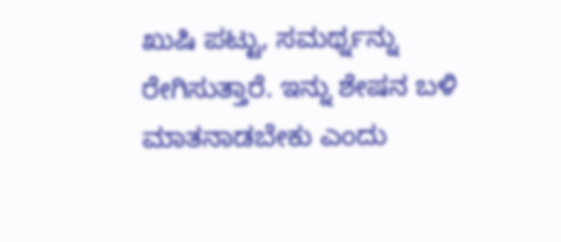ಖುಷಿ ಪಟ್ಟು, ಸಮರ್ಥ್ನನ್ನು ರೇಗಿಸುತ್ತಾರೆ. ಇನ್ನು ಶೇಷನ ಬಳಿ ಮಾತನಾಡಬೇಕು ಎಂದು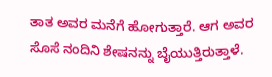ತಾತ ಅವರ ಮನೆಗೆ ಹೋಗುತ್ತಾರೆ. ಆಗ ಅವರ ಸೊಸೆ ನಂದಿನಿ ಶೇಷನನ್ನು ಬೈಯುತ್ತಿರುತ್ತಾಳೆ.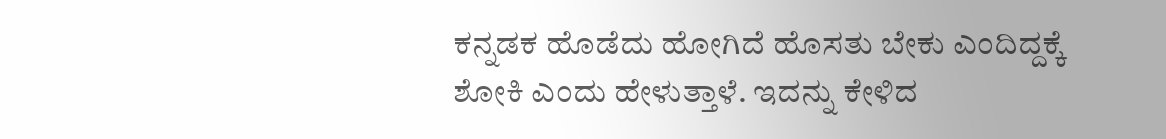ಕನ್ನಡಕ ಹೊಡೆದು ಹೋಗಿದೆ ಹೊಸತು ಬೇಕು ಎಂದಿದ್ದಕ್ಕೆ ಶೋಕಿ ಎಂದು ಹೇಳುತ್ತಾಳೆ. ಇದನ್ನು ಕೇಳಿದ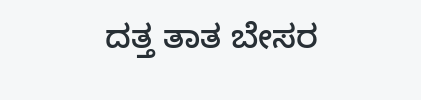ದತ್ತ ತಾತ ಬೇಸರ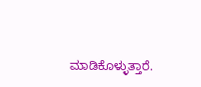ಮಾಡಿಕೊಳ್ಳುತ್ತಾರೆ.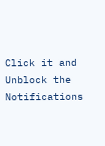Click it and Unblock the Notifications